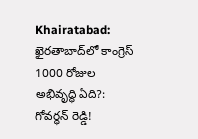Khairatabad: ఖైరతాబాద్‌లో కాంగ్రెస్ 1000 రోజుల అభివృద్ధి ఏది?: గోవర్ధన్ రెడ్డి!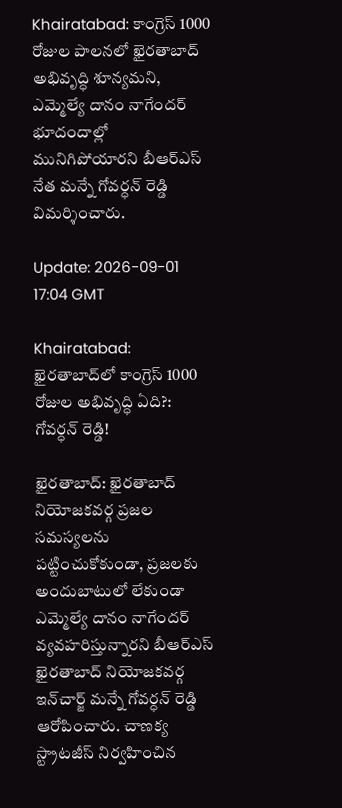Khairatabad: కాంగ్రెస్ 1000 రోజుల పాలనలో ఖైరతాబాద్ అభివృద్ధి శూన్యమని, ఎమ్మెల్యే దానం నాగేందర్ భూదందాల్లో మునిగిపోయారని బీఆర్‌ఎస్ నేత మన్నే గోవర్ధన్ రెడ్డి విమర్శించారు.

Update: 2026-09-01 17:04 GMT

Khairatabad: ఖైరతాబాద్‌లో కాంగ్రెస్ 1000 రోజుల అభివృద్ధి ఏది?: గోవర్ధన్ రెడ్డి!

ఖైరతాబాద్‌: ఖైరతాబాద్‌ నియోజకవర్గ ప్రజల సమస్యలను పట్టించుకోకుండా, ప్రజలకు అందుబాటులో లేకుండా ఎమ్మెల్యే దానం నాగేందర్‌ వ్యవహరిస్తున్నారని బీఆర్‌ఎస్‌ ఖైరతాబాద్‌ నియోజకవర్గ ఇన్‌చార్జ్‌ మన్నే గోవర్ధన్‌ రెడ్డి ఆరోపించారు. చాణక్య స్ట్రాటజీస్‌ నిర్వహించిన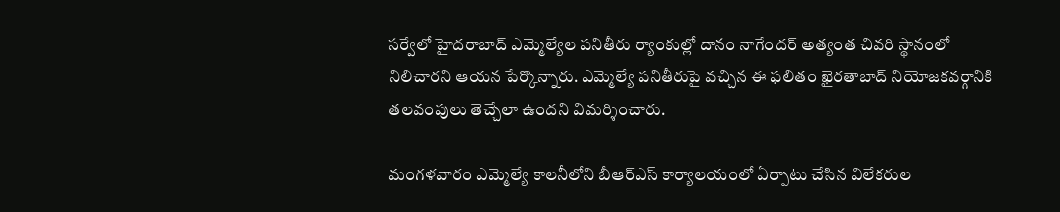సర్వేలో హైదరాబాద్‌ ఎమ్మెల్యేల పనితీరు ర్యాంకుల్లో దానం నాగేందర్‌ అత్యంత చివరి స్థానంలో నిలిచారని ఆయన పేర్కొన్నారు. ఎమ్మెల్యే పనితీరుపై వచ్చిన ఈ ఫలితం ఖైరతాబాద్‌ నియోజకవర్గానికి తలవంపులు తెచ్చేలా ఉందని విమర్శించారు.

మంగళవారం ఎమ్మెల్యే కాలనీలోని బీఆర్‌ఎస్‌ కార్యాలయంలో ఏర్పాటు చేసిన విలేకరుల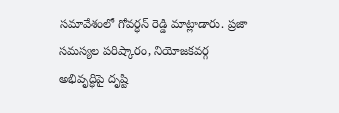సమావేశంలో గోవర్ధన్‌ రెడ్డి మాట్లాడారు. ప్రజా సమస్యల పరిష్కారం, నియోజకవర్గ అభివృద్ధిపై దృష్టి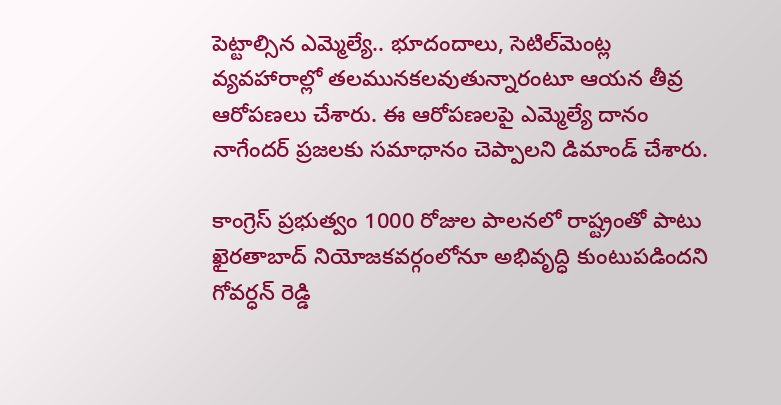పెట్టాల్సిన ఎమ్మెల్యే.. భూదందాలు, సెటిల్‌మెంట్ల వ్యవహారాల్లో తలమునకలవుతున్నారంటూ ఆయన తీవ్ర ఆరోపణలు చేశారు. ఈ ఆరోపణలపై ఎమ్మెల్యే దానం నాగేందర్‌ ప్రజలకు సమాధానం చెప్పాలని డిమాండ్‌ చేశారు.

కాంగ్రెస్‌ ప్రభుత్వం 1000 రోజుల పాలనలో రాష్ట్రంతో పాటు ఖైరతాబాద్‌ నియోజకవర్గంలోనూ అభివృద్ధి కుంటుపడిందని గోవర్ధన్‌ రెడ్డి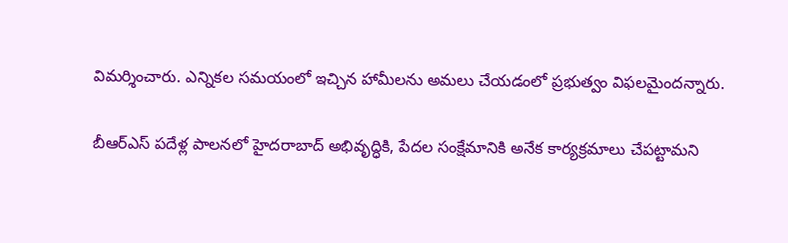విమర్శించారు. ఎన్నికల సమయంలో ఇచ్చిన హామీలను అమలు చేయడంలో ప్రభుత్వం విఫలమైందన్నారు.

బీఆర్‌ఎస్‌ పదేళ్ల పాలనలో హైదరాబాద్‌ అభివృద్ధికి, పేదల సంక్షేమానికి అనేక కార్యక్రమాలు చేపట్టామని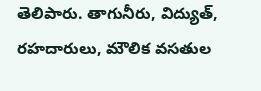తెలిపారు. తాగునీరు, విద్యుత్‌, రహదారులు, మౌలిక వసతుల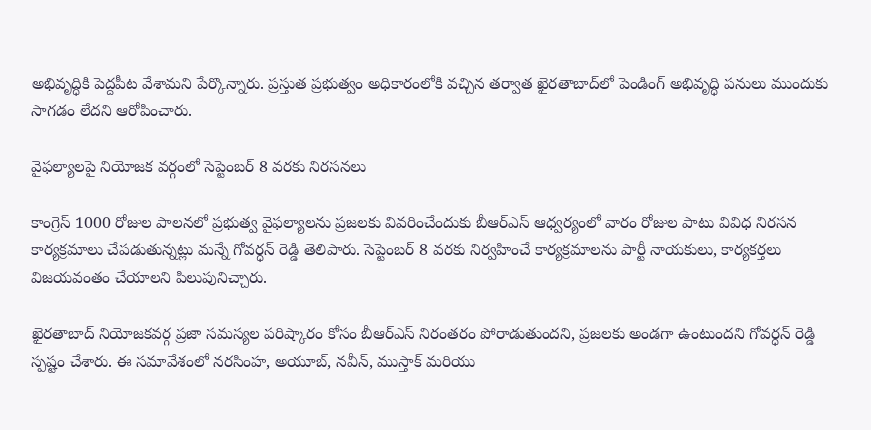అభివృద్ధికి పెద్దపీట వేశామని పేర్కొన్నారు. ప్రస్తుత ప్రభుత్వం అధికారంలోకి వచ్చిన తర్వాత ఖైరతాబాద్‌లో పెండింగ్‌ అభివృద్ధి పనులు ముందుకు సాగడం లేదని ఆరోపించారు.

వైఫల్యాలపై నియోజక వర్గంలో సెప్టెంబర్‌ 8 వరకు నిరసనలు

కాంగ్రెస్‌ 1000 రోజుల పాలనలో ప్రభుత్వ వైఫల్యాలను ప్రజలకు వివరించేందుకు బీఆర్‌ఎస్‌ ఆధ్వర్యంలో వారం రోజుల పాటు వివిధ నిరసన కార్యక్రమాలు చేపడుతున్నట్లు మన్నే గోవర్ధన్‌ రెడ్డి తెలిపారు. సెప్టెంబర్‌ 8 వరకు నిర్వహించే కార్యక్రమాలను పార్టీ నాయకులు, కార్యకర్తలు విజయవంతం చేయాలని పిలుపునిచ్చారు.

ఖైరతాబాద్‌ నియోజకవర్గ ప్రజా సమస్యల పరిష్కారం కోసం బీఆర్‌ఎస్‌ నిరంతరం పోరాడుతుందని, ప్రజలకు అండగా ఉంటుందని గోవర్ధన్‌ రెడ్డి స్పష్టం చేశారు. ఈ సమావేశంలో నరసింహ, అయూబ్, నవీన్, ముస్తాక్ మరియు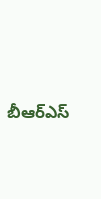బీఆర్‌ఎస్‌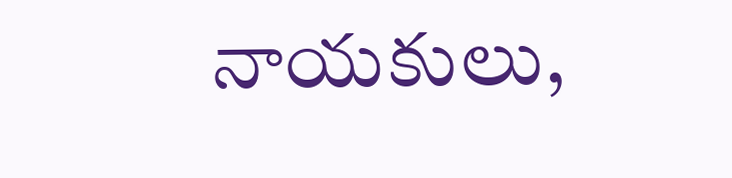నాయకులు,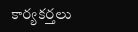కార్యకర్తలు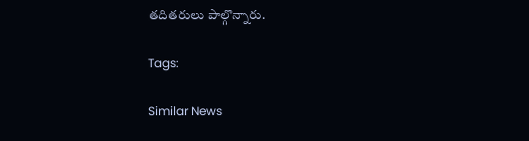తదితరులు పాల్గొన్నారు.

Tags:

Similar News